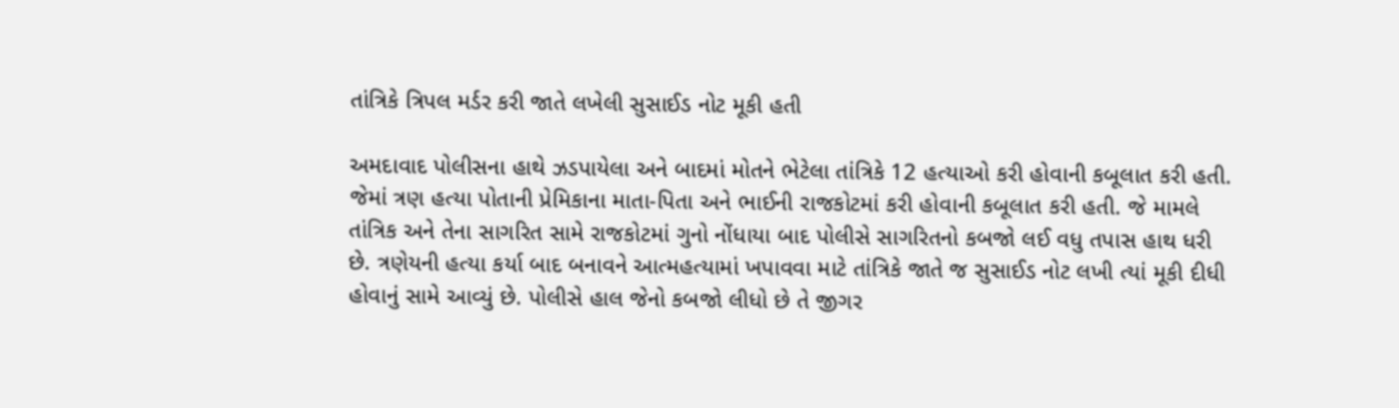તાંત્રિકે ત્રિપલ મર્ડર કરી જાતે લખેલી સુસાઈડ નોટ મૂકી હતી

અમદાવાદ પોલીસના હાથે ઝડપાયેલા અને બાદમાં મોતને ભેટેલા તાંત્રિકે 12 હત્યાઓ કરી હોવાની કબૂલાત કરી હતી. જેમાં ત્રણ હત્યા પોતાની પ્રેમિકાના માતા-પિતા અને ભાઈની રાજકોટમાં કરી હોવાની કબૂલાત કરી હતી. જે મામલે તાંત્રિક અને તેના સાગરિત સામે રાજકોટમાં ગુનો નોંધાયા બાદ પોલીસે સાગરિતનો કબજો લઈ વધુ તપાસ હાથ ધરી છે. ત્રણેયની હત્યા કર્યા બાદ બનાવને આત્મહત્યામાં ખપાવવા માટે તાંત્રિકે જાતે જ સુસાઈડ નોટ લખી ત્યાં મૂકી દીધી હોવાનું સામે આવ્યું છે. પોલીસે હાલ જેનો કબજો લીધો છે તે જીગર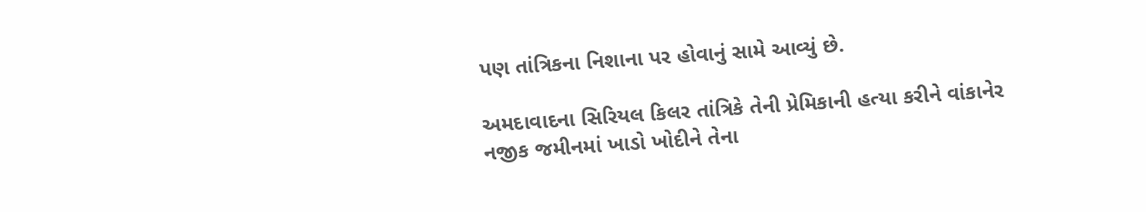પણ તાંત્રિકના નિશાના પર હોવાનું સામે આવ્યું છે.

અમદાવાદના સિરિયલ કિલર તાંત્રિકે તેની પ્રેમિકાની હત્યા કરીને વાંકાનેર નજીક જમીનમાં ખાડો ખોદીને તેના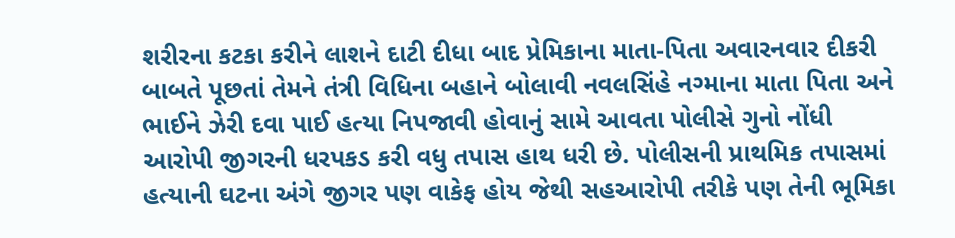શરીરના કટકા કરીને લાશને દાટી દીધા બાદ પ્રેમિકાના માતા-પિતા અવારનવાર દીકરી બાબતે પૂછતાં તેમને તંત્રી વિધિના બહાને બોલાવી નવલસિંહે નગ્માના માતા પિતા અને ભાઈને ઝેરી દવા પાઈ હત્યા નિપજાવી હોવાનું સામે આવતા પોલીસે ગુનો નોંધી આરોપી જીગરની ધરપકડ કરી વધુ તપાસ હાથ ધરી છે. પોલીસની પ્રાથમિક તપાસમાં હત્યાની ઘટના અંગે જીગર પણ વાકેફ હોય જેથી સહઆરોપી તરીકે પણ તેની ભૂમિકા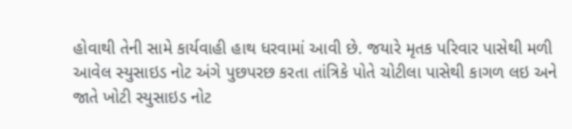હોવાથી તેની સામે કાર્યવાહી હાથ ધરવામાં આવી છે. જયારે મૃતક પરિવાર પાસેથી મળી આવેલ સ્યુસાઇડ નોટ અંગે પુછપરછ કરતા તાંત્રિકે પોતે ચોટીલા પાસેથી કાગળ લઇ અને જાતે ખોટી સ્યુસાઇડ નોટ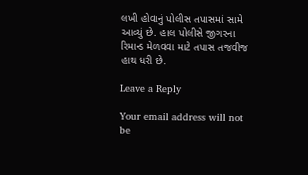લખી હોવાનું પોલીસ તપાસમાં સામે આવ્યું છે. હાલ પોલીસે જીગરના રિમાન્ડ મેળવવા માટે તપાસ તજવીજ હાથ ધરી છે.

Leave a Reply

Your email address will not be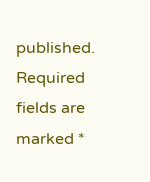published. Required fields are marked *